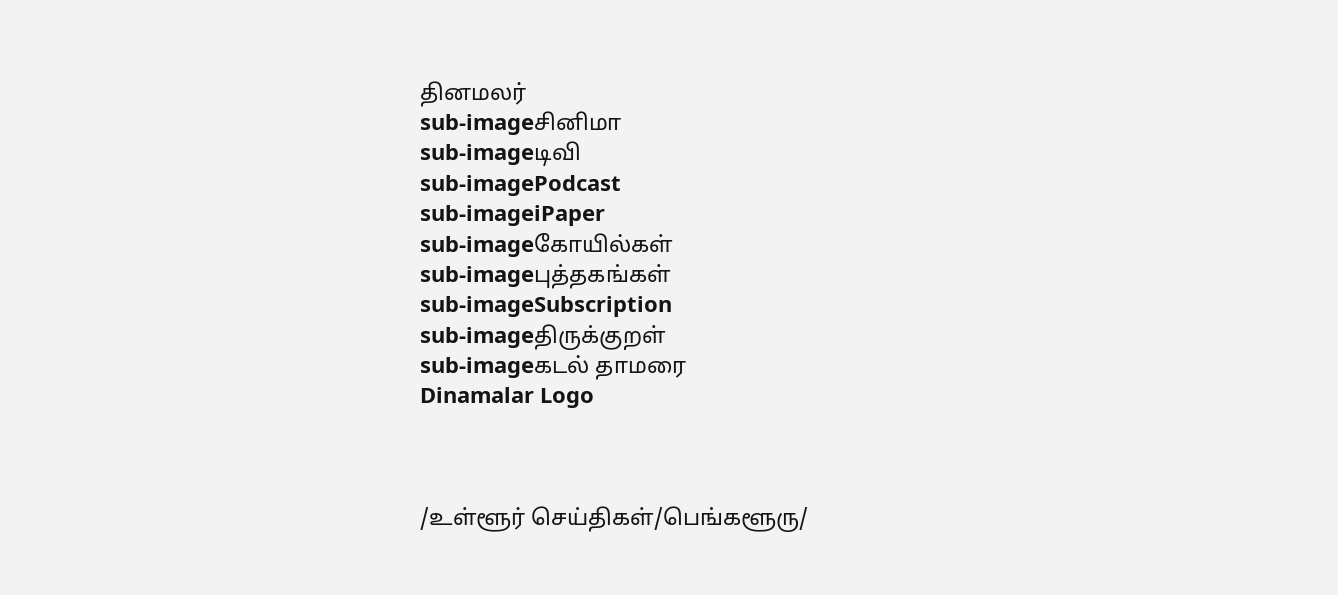தினமலர்
sub-imageசினிமா
sub-imageடிவி
sub-imagePodcast
sub-imageiPaper
sub-imageகோயில்கள்
sub-imageபுத்தகங்கள்
sub-imageSubscription
sub-imageதிருக்குறள்
sub-imageகடல் தாமரை
Dinamalar Logo



/உள்ளூர் செய்திகள்/பெங்களூரு/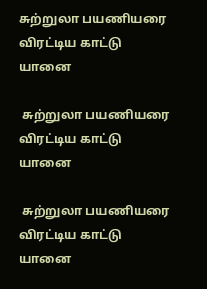சுற்றுலா பயணியரை விரட்டிய காட்டு யானை

 சுற்றுலா பயணியரை விரட்டிய காட்டு யானை

 சுற்றுலா பயணியரை விரட்டிய காட்டு யானை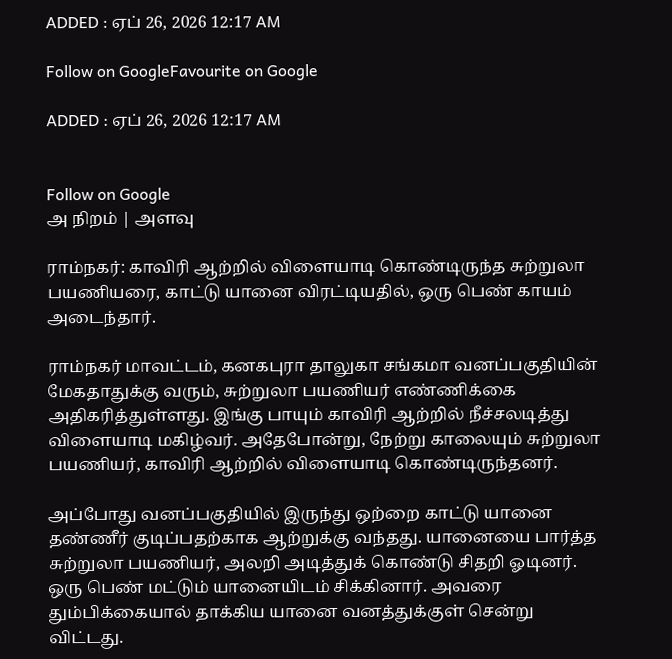ADDED : ஏப் 26, 2026 12:17 AM

Follow on GoogleFavourite on Google

ADDED : ஏப் 26, 2026 12:17 AM


Follow on Google
அ நிறம் | அளவு

ராம்நகர்: காவிரி ஆற்றில் விளையாடி கொண்டிருந்த சுற்றுலா பயணியரை, காட்டு யானை விரட்டியதில், ஒரு பெண் காயம் அடைந்தார்.

ராம்நகர் மாவட்டம், கனகபுரா தாலுகா சங்கமா வனப்பகுதியின் மேகதாதுக்கு வரும், சுற்றுலா பயணியர் எண்ணிக்கை அதிகரித்துள்ளது. இங்கு பாயும் காவிரி ஆற்றில் நீச்சலடித்து விளையாடி மகிழ்வர். அதேபோன்று, நேற்று காலையும் சுற்றுலா பயணியர், காவிரி ஆற்றில் விளையாடி கொண்டிருந்தனர்.

அப்போது வனப்பகுதியில் இருந்து ஒற்றை காட்டு யானை தண்ணீர் குடிப்பதற்காக ஆற்றுக்கு வந்தது. யானையை பார்த்த சுற்றுலா பயணியர், அலறி அடித்துக் கொண்டு சிதறி ஓடினர். ஒரு பெண் மட்டும் யானையிடம் சிக்கினார். அவரை தும்பிக்கையால் தாக்கிய யானை வனத்துக்குள் சென்று விட்டது.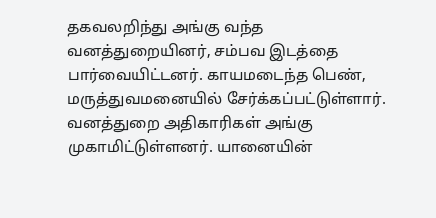தகவலறிந்து அங்கு வந்த வனத்துறையினர், சம்பவ இடத்தை பார்வையிட்டனர். காயமடைந்த பெண், மருத்துவமனையில் சேர்க்கப்பட்டுள்ளார். வனத்துறை அதிகாரிகள் அங்கு முகாமிட்டுள்ளனர். யானையின்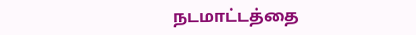நடமாட்டத்தை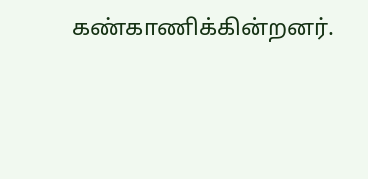கண்காணிக்கின்றனர்.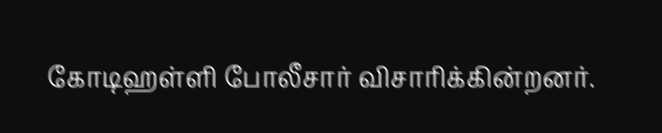கோடிஹள்ளி போலீசார் விசாரிக்கின்றனர்.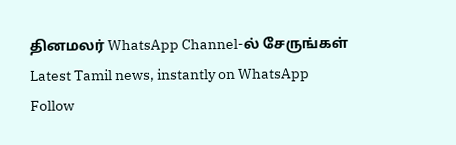தினமலர் WhatsApp Channel-ல் சேருங்கள்
Latest Tamil news, instantly on WhatsApp
Follow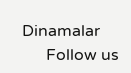Dinamalar
      Follow us